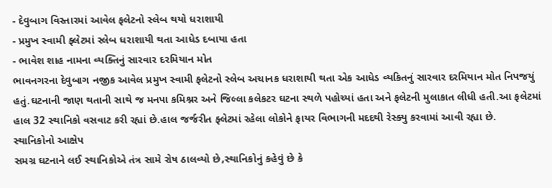- દેવુબાગ વિસ્તારમાં આવેલ ફલેટનો સ્લેબ થયો ધરાશાયી
- પ્રમુખ સ્વામી ફ્લેટમાં સ્લેબ ધરાશાયી થતા આધેડ દબાયા હતા
- ભાવેશ શાહ નામના વ્યક્તિનું સારવાર દરમિયાન મોત
ભાવનગરના દેવુબાગ નજીક આવેલ પ્રમુખ સ્વામી ફલેટનો સ્લેબ અચાનક ધરાશાયી થતા એક આધેડ વ્યકિતનું સારવાર દરમિયાન મોત નિપજયું હતું.ઘટનાની જાણ થતાની સાથે જ મનપા કમિશ્નર અને જિલ્લા કલેકટર ઘટના સ્થળે પહોચ્યાં હતા અને ફલેટની મુલાકાત લીધી હતી.આ ફલેટમાં હાલ 32 સ્થાનિકો વસવાટ કરી રહ્યાં છે.હાલ જર્જરીત ફ્લેટમાં રહેલા લોકોને ફાયર વિભાગની મદદથી રેસ્ક્યુ કરવામાં આવી રહ્યા છે.
સ્થાનિકોનો આક્ષેપ
સમગ્ર ઘટનાને લઈ સ્થાનિકોએ તંત્ર સામે રોષ ઠાલવ્યો છે,સ્થાનિકોનું કહેવું છે કે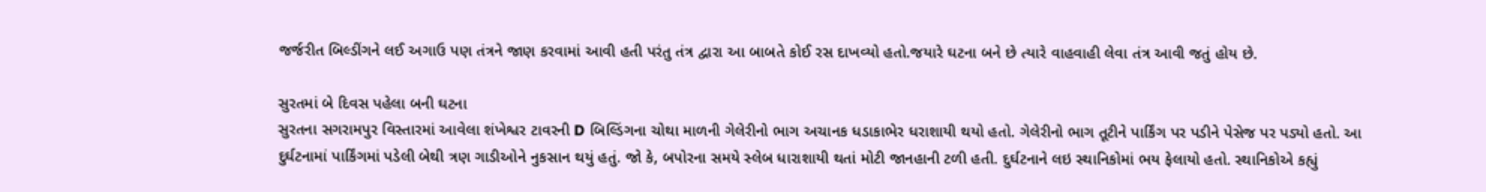જર્જરીત બિલ્ડીંગને લઈ અગાઉ પણ તંત્રને જાણ કરવામાં આવી હતી પરંતુ તંત્ર દ્વારા આ બાબતે કોઈ રસ દાખવ્યો હતો.જયારે ઘટના બને છે ત્યારે વાહવાહી લેવા તંત્ર આવી જતું હોય છે.

સુરતમાં બે દિવસ પહેલા બની ઘટના
સુરતના સગરામપુર વિસ્તારમાં આવેલા શંખેશ્વર ટાવરની D બિલ્ડિંગના ચોથા માળની ગેલેરીનો ભાગ અચાનક ધડાકાભેર ધરાશાયી થયો હતો. ગેલેરીનો ભાગ તૂટીને પાર્કિંગ પર પડીને પેસેજ પર પડ્યો હતો. આ દુર્ઘટનામાં પાર્કિંગમાં પડેલી બેથી ત્રણ ગાડીઓને નુકસાન થયું હતું. જો કે, બપોરના સમયે સ્લેબ ધારાશાયી થતાં મોટી જાનહાની ટળી હતી. દુર્ઘટનાને લઇ સ્થાનિકોમાં ભય ફેલાયો હતો. સ્થાનિકોએ કહ્યું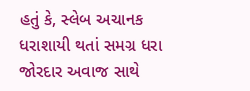હતું કે, સ્લેબ અચાનક ધરાશાયી થતાં સમગ્ર ધરા જોરદાર અવાજ સાથે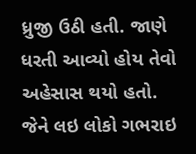ધ્રુજી ઉઠી હતી. જાણે ધરતી આવ્યો હોય તેવો અહેસાસ થયો હતો. જેને લઇ લોકો ગભરાઇ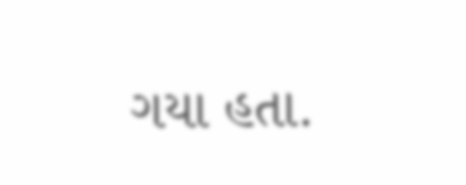ગયા હતા.